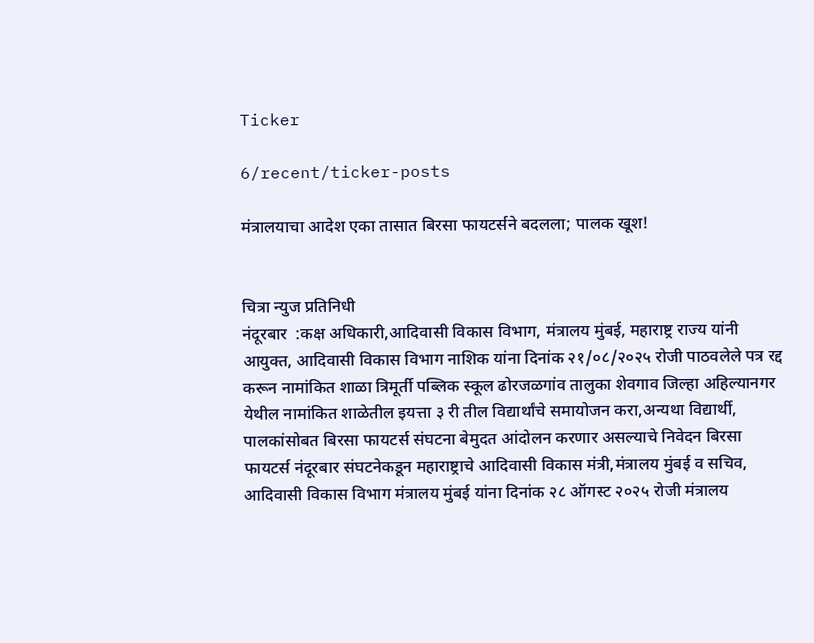Ticker

6/recent/ticker-posts

मंत्रालयाचा आदेश एका तासात बिरसा फायटर्सने बदलला; पालक खूश!


चित्रा न्युज प्रतिनिधी
नंदूरबार  :कक्ष अधिकारी,आदिवासी विकास विभाग, मंत्रालय मुंबई, महाराष्ट्र राज्य यांनी आयुक्त, आदिवासी विकास विभाग नाशिक यांना दिनांक २१/०८/२०२५ रोजी पाठवलेले पत्र रद्द करून नामांकित शाळा त्रिमूर्ती पब्लिक स्कूल ढोरजळगांव तालुका शेवगाव जिल्हा अहिल्यानगर येथील नामांकित शाळेतील इयत्ता ३ री तील विद्यार्थांचे समायोजन करा,अन्यथा विद्यार्थी, पालकांसोबत बिरसा फायटर्स संघटना बेमुदत आंदोलन करणार असल्याचे निवेदन बिरसा फायटर्स नंदूरबार संघटनेकडून महाराष्ट्राचे आदिवासी विकास मंत्री,मंत्रालय मुंबई व सचिव, आदिवासी विकास विभाग मंत्रालय मुंबई यांना दिनांक २८ ऑगस्ट २०२५ रोजी मंत्रालय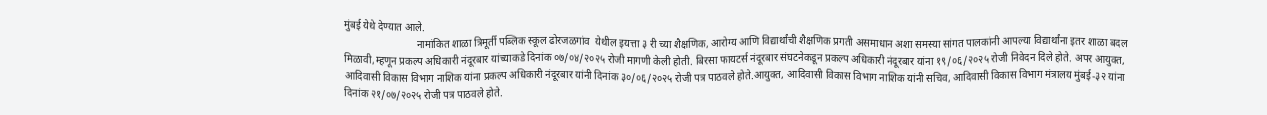मुंबई येथे देण्यात आले.
                            नामांकित शाळा त्रिमूर्ती पब्लिक स्कूल ढोरजळगांव  येथील इयत्ता ३ री च्या शैक्षणिक, आरोग्य आणि विद्यार्थांची शैक्षणिक प्रगती असमाधान अशा समस्या सांगत पालकांनी आपल्या विद्यार्थांना इतर शाळा बदल मिळावी,म्हणून प्रकल्प अधिकारी नंदूरबार यांच्याकडे दिनांक ०७/०४/२०२५ रोजी मागणी केली होती. बिरसा फायटर्स नंदूरबार संघटनेकडून प्रकल्प अधिकारी नंदूरबार यांना १९/०६/२०२५ रोजी निवेदन दिले होते. अपर आयुक्त, आदिवासी विकास विभाग नाशिक यांना प्रकल्प अधिकारी नंदूरबार यांनी दिनांक ३०/०६/२०२५ रोजी पत्र पाठवले होते.आयुक्त, आदिवासी विकास विभाग नाशिक यांनी सचिव, आदिवासी विकास विभाग मंत्रालय मुंबई-३२ यांना दिनांक २१/०७/२०२५ रोजी पत्र पाठवले होते.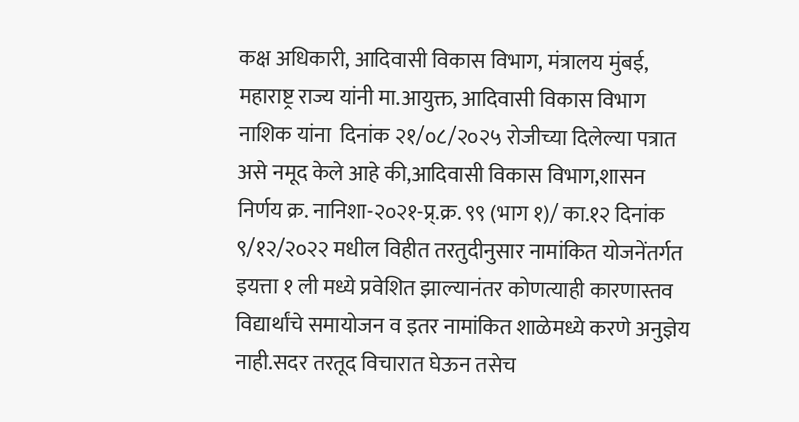कक्ष अधिकारी, आदिवासी विकास विभाग, मंत्रालय मुंबई, महाराष्ट्र राज्य यांनी मा.आयुक्त, आदिवासी विकास विभाग नाशिक यांना  दिनांक २१/०८/२०२५ रोजीच्या दिलेल्या पत्रात असे नमूद केले आहे की,आदिवासी विकास विभाग,शासन निर्णय क्र. नानिशा-२०२१-प्र्.क्र. ९९ (भाग १)/ का.१२ दिनांक ९/१२/२०२२ मधील विहीत तरतुदीनुसार नामांकित योजनेंतर्गत इयत्ता १ ली मध्ये प्रवेशित झाल्यानंतर कोणत्याही कारणास्तव विद्यार्थांचे समायोजन व इतर नामांकित शाळेमध्ये करणे अनुज्ञेय नाही.सदर तरतूद विचारात घेऊन तसेच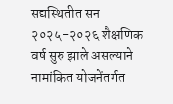सद्यस्थितीत सन २०२५-२०२६ शैक्षणिक वर्ष सुरु झाले असल्याने नामांकित योजनेंतर्गत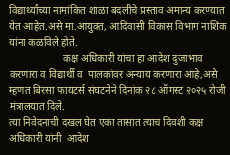विद्यार्थ्यांच्या नामांकित शाळा बदलीचे प्रस्ताव अमान्य करण्यात येत आहेत.असे मा.आयुक्त, आदिवासी विकास विभाग नाशिक यांना कळविले होते.
                     कक्ष अधिकारी यांचा हा आदेश दुजाभाव करणारा व विद्यार्थी व  पालकांवर अन्याय करणारा आहे,असे  म्हणत बिरसा फायटर्स संघटनेने दिनांक २८ ऑगस्ट २०२५ रोजी मंत्रालयात दिले.
त्या निवेदनाची दखल घेत एका तासात त्याच दिवशी कक्ष अधिकारी यांनी  आदेश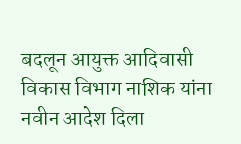बदलून आयुक्त आदिवासी विकास विभाग नाशिक यांना नवीन आदेश दिला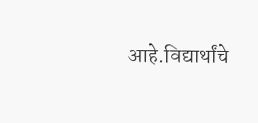आहे.विद्यार्थांचे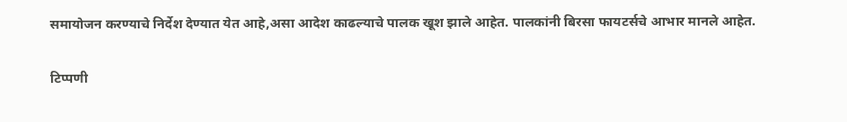समायोजन करण्याचे निर्देश देण्यात येत आहे,असा आदेश काढल्याचे पालक खूश झाले आहेत. पालकांनी बिरसा फायटर्सचे आभार मानले आहेत.

टिप्पणी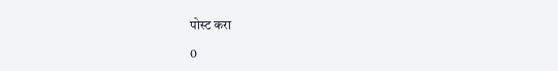पोस्ट करा

0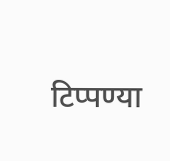टिप्पण्या